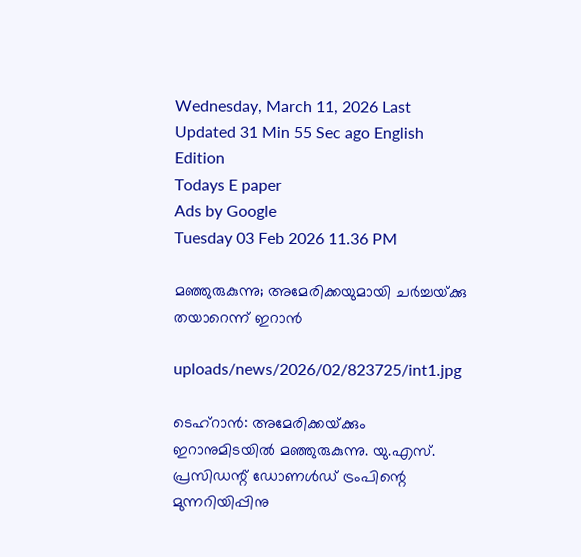Wednesday, March 11, 2026 Last Updated 31 Min 55 Sec ago English Edition
Todays E paper
Ads by Google
Tuesday 03 Feb 2026 11.36 PM

മഞ്ഞുരുകുന്നു; അമേരിക്കയുമായി ചര്‍ച്ചയ്‌ക്കു തയാറെന്ന്‌ ഇറാന്‍

uploads/news/2026/02/823725/int1.jpg

ടെഹ്‌റാന്‍: അമേരിക്കയ്‌ക്കും ഇറാനുമിടയില്‍ മഞ്ഞുരുകുന്നു. യു.എസ്‌. പ്രസിഡന്റ്‌ ഡോണള്‍ഡ്‌ ട്രംപിന്റെ മുന്നറിയിപ്പിനു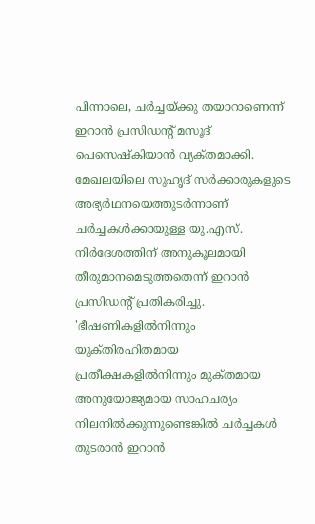പിന്നാലെ, ചര്‍ച്ചയ്‌ക്കു തയാറാണെന്ന്‌ ഇറാന്‍ പ്രസിഡന്റ്‌ മസൂദ്‌ പെസെഷ്‌കിയാന്‍ വ്യക്‌തമാക്കി. മേഖലയിലെ സുഹൃദ്‌ സര്‍ക്കാരുകളുടെ അഭ്യര്‍ഥനയെത്തുടര്‍ന്നാണ്‌ ചര്‍ച്ചകള്‍ക്കായുള്ള യു.എസ്‌. നിര്‍ദേശത്തിന്‌ അനുകൂലമായി തീരുമാനമെടുത്തതെന്ന്‌ ഇറാന്‍ പ്രസിഡന്റ്‌ പ്രതികരിച്ചു.
'ഭീഷണികളില്‍നിന്നും യുക്‌തിരഹിതമായ പ്രതീക്ഷകളില്‍നിന്നും മുക്‌തമായ അനുയോജ്യമായ സാഹചര്യം നിലനില്‍ക്കുന്നുണ്ടെങ്കില്‍ ചര്‍ച്ചകള്‍ തുടരാന്‍ ഇറാന്‍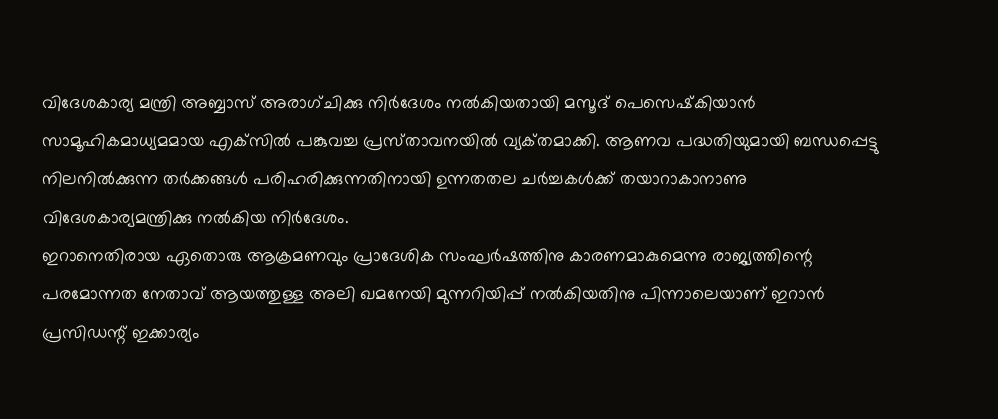വിദേശകാര്യ മന്ത്രി അബ്ബാസ്‌ അരാഗ്‌ചിക്കു നിര്‍ദേശം നല്‍കിയതായി മസൂദ്‌ പെസെഷ്‌കിയാന്‍ സാമൂഹികമാധ്യമമായ എക്‌സില്‍ പങ്കുവച്ച പ്രസ്‌താവനയില്‍ വ്യക്‌തമാക്കി. ആണവ പദ്ധതിയുമായി ബന്ധപ്പെട്ടു നിലനില്‍ക്കുന്ന തര്‍ക്കങ്ങള്‍ പരിഹരിക്കുന്നതിനായി ഉന്നതതല ചര്‍ച്ചകള്‍ക്ക്‌ തയാറാകാനാണു വിദേശകാര്യമന്ത്രിക്കു നല്‍കിയ നിര്‍ദേശം.
ഇറാനെതിരായ ഏതൊരു ആക്രമണവും പ്രാദേശിക സംഘര്‍ഷത്തിനു കാരണമാകുമെന്നു രാജ്യത്തിന്റെ പരമോന്നത നേതാവ്‌ ആയത്തുള്ള അലി ഖമനേയി മുന്നറിയിപ്പ്‌ നല്‍കിയതിനു പിന്നാലെയാണ്‌ ഇറാന്‍ പ്രസിഡന്റ്‌ ഇക്കാര്യം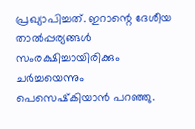പ്രഖ്യാപിച്ചത്‌. ഇറാന്റെ ദേശീയ താല്‍പ്പര്യങ്ങള്‍ സംരക്ഷിച്ചായിരിക്കും ചര്‍ച്ചയെന്നും പെസെഷ്‌കിയാന്‍ പറഞ്ഞു.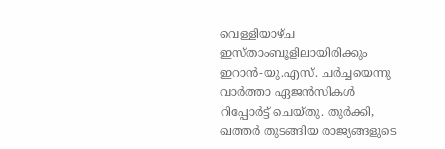വെള്ളിയാഴ്‌ച ഇസ്‌താംബൂളിലായിരിക്കും ഇറാന്‍-യു.എസ്‌. ചര്‍ച്ചയെന്നു വാര്‍ത്താ ഏജന്‍സികള്‍ റിപ്പോര്‍ട്ട്‌ ചെയ്‌തു. തുര്‍ക്കി, ഖത്തര്‍ തുടങ്ങിയ രാജ്യങ്ങളുടെ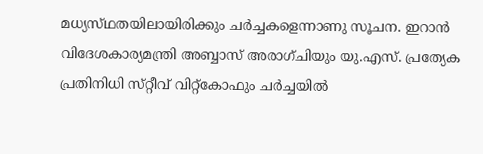മധ്യസ്‌ഥതയിലായിരിക്കും ചര്‍ച്ചകളെന്നാണു സൂചന. ഇറാന്‍ വിദേശകാര്യമന്ത്രി അബ്ബാസ്‌ അരാഗ്‌ചിയും യു.എസ്‌. പ്രത്യേക പ്രതിനിധി സ്‌റ്റീവ്‌ വിറ്റ്‌കോഫും ചര്‍ച്ചയില്‍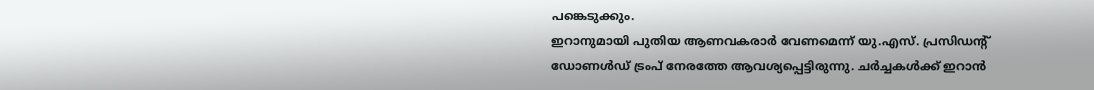പങ്കെടുക്കും.
ഇറാനുമായി പുതിയ ആണവകരാര്‍ വേണമെന്ന്‌ യു.എസ്‌. പ്രസിഡന്റ്‌ ഡോണള്‍ഡ്‌ ട്രംപ്‌ നേരത്തേ ആവശ്യപ്പെട്ടിരുന്നു. ചര്‍ച്ചകള്‍ക്ക്‌ ഇറാന്‍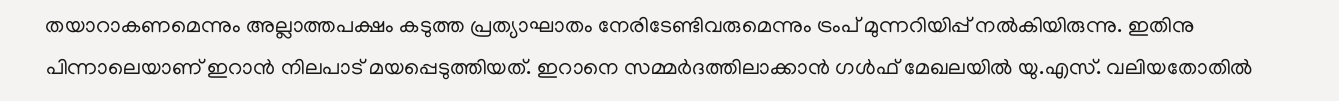തയാറാകണമെന്നും അല്ലാത്തപക്ഷം കടുത്ത പ്രത്യാഘാതം നേരിടേണ്ടിവരുമെന്നും ട്രംപ്‌ മുന്നറിയിപ്പ്‌ നല്‍കിയിരുന്നു. ഇതിനു പിന്നാലെയാണ്‌ ഇറാന്‍ നിലപാട്‌ മയപ്പെടുത്തിയത്‌. ഇറാനെ സമ്മര്‍ദത്തിലാക്കാന്‍ ഗള്‍ഫ്‌ മേഖലയില്‍ യു.എസ്‌. വലിയതോതില്‍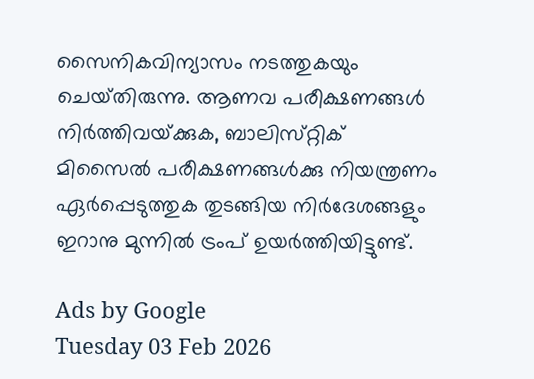സൈനികവിന്യാസം നടത്തുകയും ചെയ്‌തിരുന്നു. ആണവ പരീക്ഷണങ്ങള്‍ നിര്‍ത്തിവയ്‌ക്കുക, ബാലിസ്‌റ്റിക്‌ മിസൈല്‍ പരീക്ഷണങ്ങള്‍ക്കു നിയന്ത്രണം ഏര്‍പ്പെടുത്തുക തുടങ്ങിയ നിര്‍ദേശങ്ങളും ഇറാനു മുന്നില്‍ ട്രംപ്‌ ഉയര്‍ത്തിയിട്ടുണ്ട്‌.

Ads by Google
Tuesday 03 Feb 2026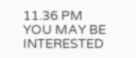11.36 PM
YOU MAY BE INTERESTED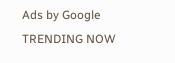Ads by Google
TRENDING NOW